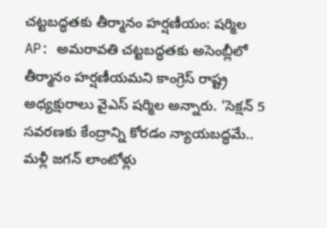చట్టబద్ధతకు తీర్మానం హర్షణీయం: షర్మిల
AP: అమరావతి చట్టబద్ధతకు అసెంబ్లీలో తీర్మానం హర్షణీయమని కాంగ్రెస్ రాష్ట్ర అధ్యక్షురాలు వైఎస్ షర్మిల అన్నారు. 'సెక్షన్ 5 సవరణకు కేంద్రాన్ని కోరడం న్యాయబద్ధమే.. మళ్లీ జగన్ లాంటోళ్లు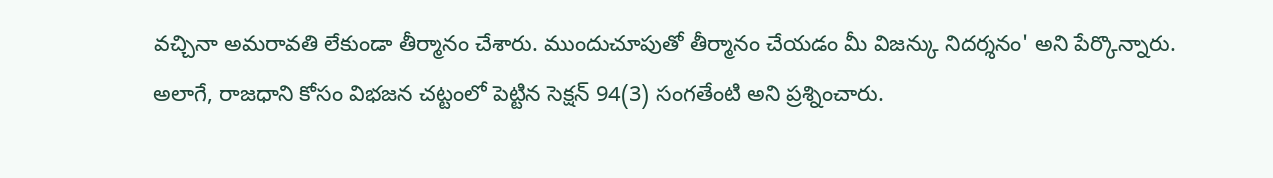వచ్చినా అమరావతి లేకుండా తీర్మానం చేశారు. ముందుచూపుతో తీర్మానం చేయడం మీ విజన్కు నిదర్శనం' అని పేర్కొన్నారు. అలాగే, రాజధాని కోసం విభజన చట్టంలో పెట్టిన సెక్షన్ 94(3) సంగతేంటి అని ప్రశ్నించారు.